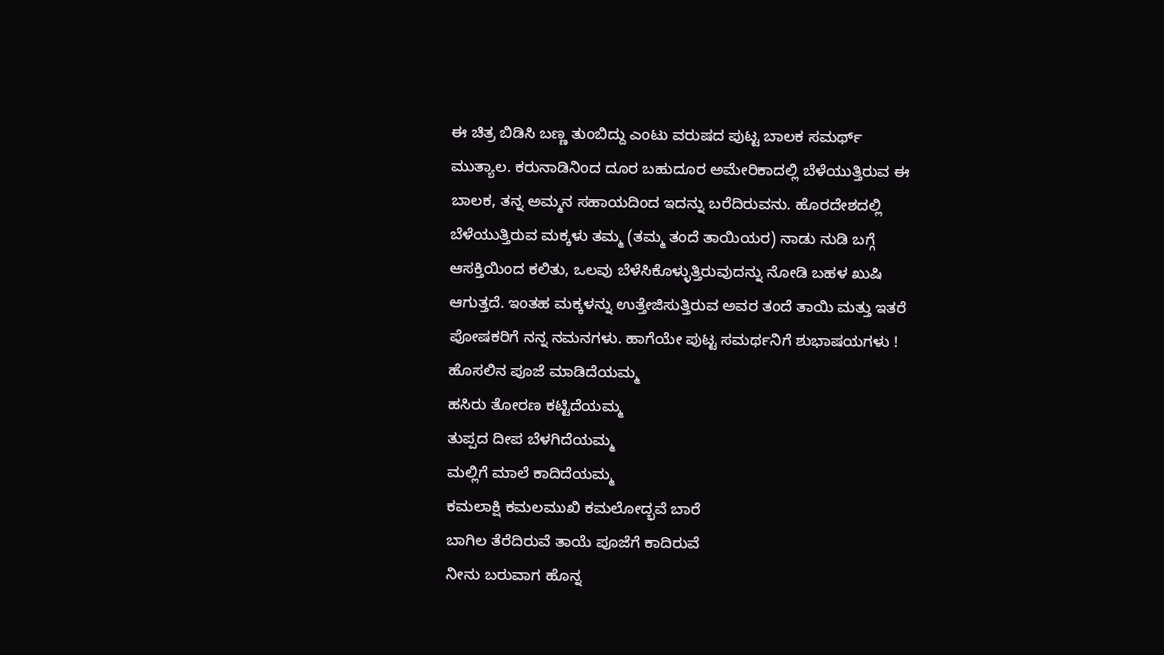ಈ ಚಿತ್ರ ಬಿಡಿಸಿ ಬಣ್ಣ ತುಂಬಿದ್ದು ಎಂಟು ವರುಷದ ಪುಟ್ಟ ಬಾಲಕ ಸಮರ್ಥ್ ಮುತ್ಯಾಲ. ಕರುನಾಡಿನಿಂದ ದೂರ ಬಹುದೂರ ಅಮೇರಿಕಾದಲ್ಲಿ ಬೆಳೆಯುತ್ತಿರುವ ಈ ಬಾಲಕ, ತನ್ನ ಅಮ್ಮನ ಸಹಾಯದಿಂದ ಇದನ್ನು ಬರೆದಿರುವನು. ಹೊರದೇಶದಲ್ಲಿ ಬೆಳೆಯುತ್ತಿರುವ ಮಕ್ಕಳು ತಮ್ಮ (ತಮ್ಮ ತಂದೆ ತಾಯಿಯರ) ನಾಡು ನುಡಿ ಬಗ್ಗೆ ಆಸಕ್ತಿಯಿಂದ ಕಲಿತು, ಒಲವು ಬೆಳೆಸಿಕೊಳ್ಳುತ್ತಿರುವುದನ್ನು ನೋಡಿ ಬಹಳ ಖುಷಿ ಆಗುತ್ತದೆ. ಇಂತಹ ಮಕ್ಕಳನ್ನು ಉತ್ತೇಜಿಸುತ್ತಿರುವ ಅವರ ತಂದೆ ತಾಯಿ ಮತ್ತು ಇತರೆ ಪೋಷಕರಿಗೆ ನನ್ನ ನಮನಗಳು. ಹಾಗೆಯೇ ಪುಟ್ಟ ಸಮರ್ಥನಿಗೆ ಶುಭಾಷಯಗಳು !
ಹೊಸಲಿನ ಪೂಜೆ ಮಾಡಿದೆಯಮ್ಮ
ಹಸಿರು ತೋರಣ ಕಟ್ಟಿದೆಯಮ್ಮ
ತುಪ್ಪದ ದೀಪ ಬೆಳಗಿದೆಯಮ್ಮ
ಮಲ್ಲಿಗೆ ಮಾಲೆ ಕಾದಿದೆಯಮ್ಮ
ಕಮಲಾಕ್ಷಿ ಕಮಲಮುಖಿ ಕಮಲೋದ್ಭವೆ ಬಾರೆ
ಬಾಗಿಲ ತೆರೆದಿರುವೆ ತಾಯೆ ಪೂಜೆಗೆ ಕಾದಿರುವೆ
ನೀನು ಬರುವಾಗ ಹೊನ್ನ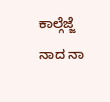ಕಾಲ್ಗೆಜ್ಜೆ ನಾದ ನಾ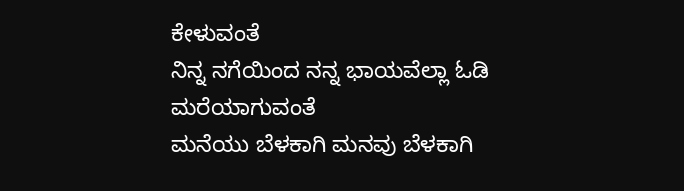ಕೇಳುವಂತೆ
ನಿನ್ನ ನಗೆಯಿಂದ ನನ್ನ ಭಾಯವೆಲ್ಲಾ ಓಡಿ ಮರೆಯಾಗುವಂತೆ
ಮನೆಯು ಬೆಳಕಾಗಿ ಮನವು ಬೆಳಕಾಗಿ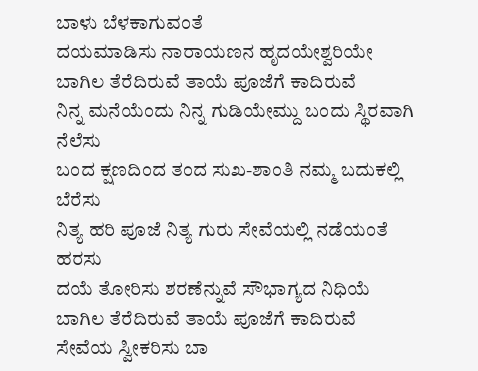ಬಾಳು ಬೆಳಕಾಗುವಂತೆ
ದಯಮಾಡಿಸು ನಾರಾಯಣನ ಹೃದಯೇಶ್ವರಿಯೇ
ಬಾಗಿಲ ತೆರೆದಿರುವೆ ತಾಯೆ ಪೂಜೆಗೆ ಕಾದಿರುವೆ
ನಿನ್ನ ಮನೆಯೆಂದು ನಿನ್ನ ಗುಡಿಯೇಮ್ದು ಬಂದು ಸ್ಥಿರವಾಗಿ ನೆಲೆಸು
ಬಂದ ಕ್ಷಣದಿಂದ ತಂದ ಸುಖ-ಶಾಂತಿ ನಮ್ಮ ಬದುಕಲ್ಲಿ ಬೆರೆಸು
ನಿತ್ಯ ಹರಿ ಪೂಜೆ ನಿತ್ಯ ಗುರು ಸೇವೆಯಲ್ಲಿ ನಡೆಯಂತೆ ಹರಸು
ದಯೆ ತೋರಿಸು ಶರಣೆನ್ನುವೆ ಸೌಭಾಗ್ಯದ ನಿಧಿಯೆ
ಬಾಗಿಲ ತೆರೆದಿರುವೆ ತಾಯೆ ಪೂಜೆಗೆ ಕಾದಿರುವೆ
ಸೇವೆಯ ಸ್ವೀಕರಿಸು ಬಾ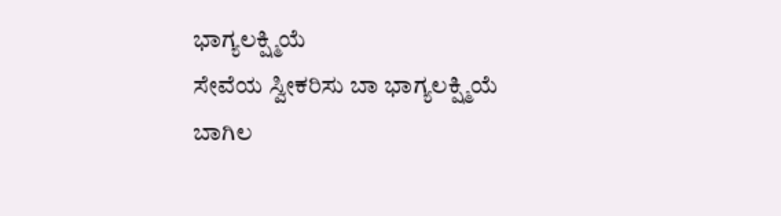ಭಾಗ್ಯಲಕ್ಷ್ಮಿಯೆ
ಸೇವೆಯ ಸ್ವೀಕರಿಸು ಬಾ ಭಾಗ್ಯಲಕ್ಷ್ಮಿಯೆ
ಬಾಗಿಲ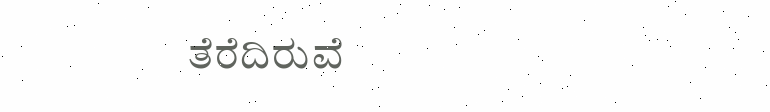ತೆರೆದಿರುವೆ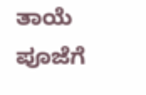ತಾಯೆ ಪೂಜೆಗೆ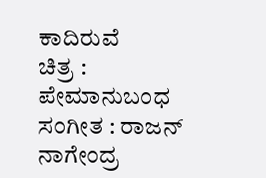ಕಾದಿರುವೆ
ಚಿತ್ರ : ಪೇಮಾನುಬಂಧ ಸಂಗೀತ : ರಾಜನ್ ನಾಗೇಂದ್ರ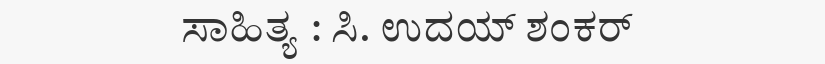ಸಾಹಿತ್ಯ : ಸಿ. ಉದಯ್ ಶಂಕರ್